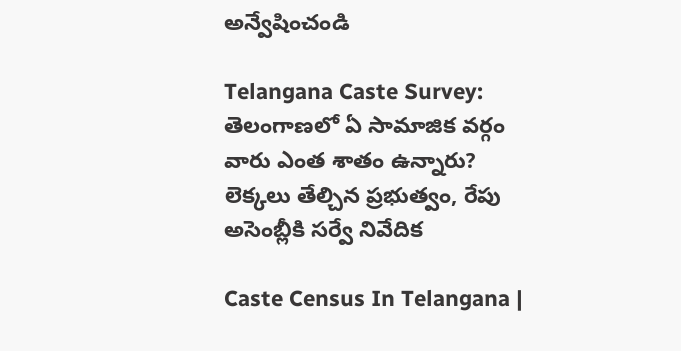అన్వేషించండి

Telangana Caste Survey: తెలంగాణలో ఏ సామాజిక వర్గం వారు ఎంత శాతం ఉన్నారు? లెక్కలు తేల్చిన ప్రభుత్వం, రేపు అసెంబ్లీకి సర్వే నివేదిక

Caste Census In Telangana |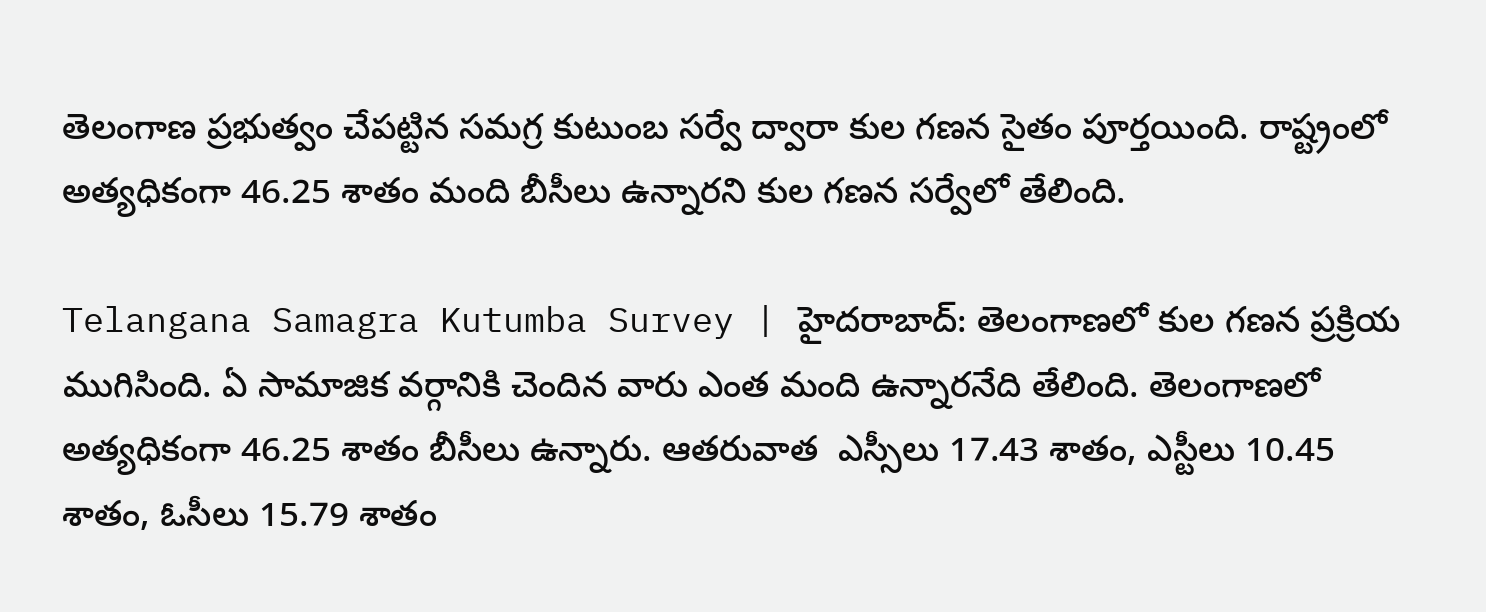తెలంగాణ ప్రభుత్వం చేపట్టిన సమగ్ర కుటుంబ సర్వే ద్వారా కుల గణన సైతం పూర్తయింది. రాష్ట్రంలో అత్యధికంగా 46.25 శాతం మంది బీసీలు ఉన్నారని కుల గణన సర్వేలో తేలింది.

Telangana Samagra Kutumba Survey | హైదరాబాద్‌: తెలంగాణలో కుల గణన ప్రక్రియ ముగిసింది. ఏ సామాజిక వర్గానికి చెందిన వారు ఎంత మంది ఉన్నారనేది తేలింది. తెలంగాణలో అత్యధికంగా 46.25 శాతం బీసీలు ఉన్నారు. ఆతరువాత  ఎస్సీలు 17.43 శాతం, ఎస్టీలు 10.45 శాతం, ఓసీలు 15.79 శాతం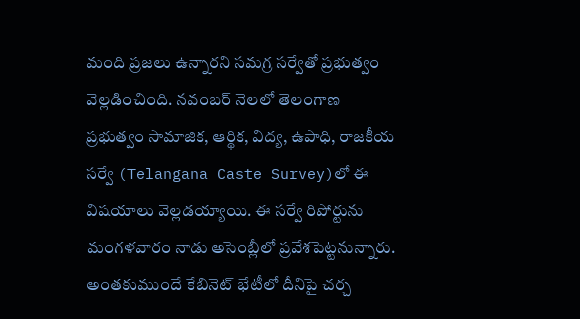మంది ప్రజలు ఉన్నారని సమగ్ర సర్వేతో ప్రభుత్వం వెల్లడించింది. నవంబర్ నెలలో తెలంగాణ ప్రభుత్వం సామాజిక, ఆర్థిక, విద్య, ఉపాధి, రాజకీయ సర్వే (Telangana Caste Survey)లో ఈ విషయాలు వెల్లడయ్యాయి. ఈ సర్వే రిపోర్టును మంగళవారం నాడు అసెంబ్లీలో ప్రవేశపెట్టనున్నారు. అంతకుముందే కేబినెట్ భేటీలో దీనిపై చర్చ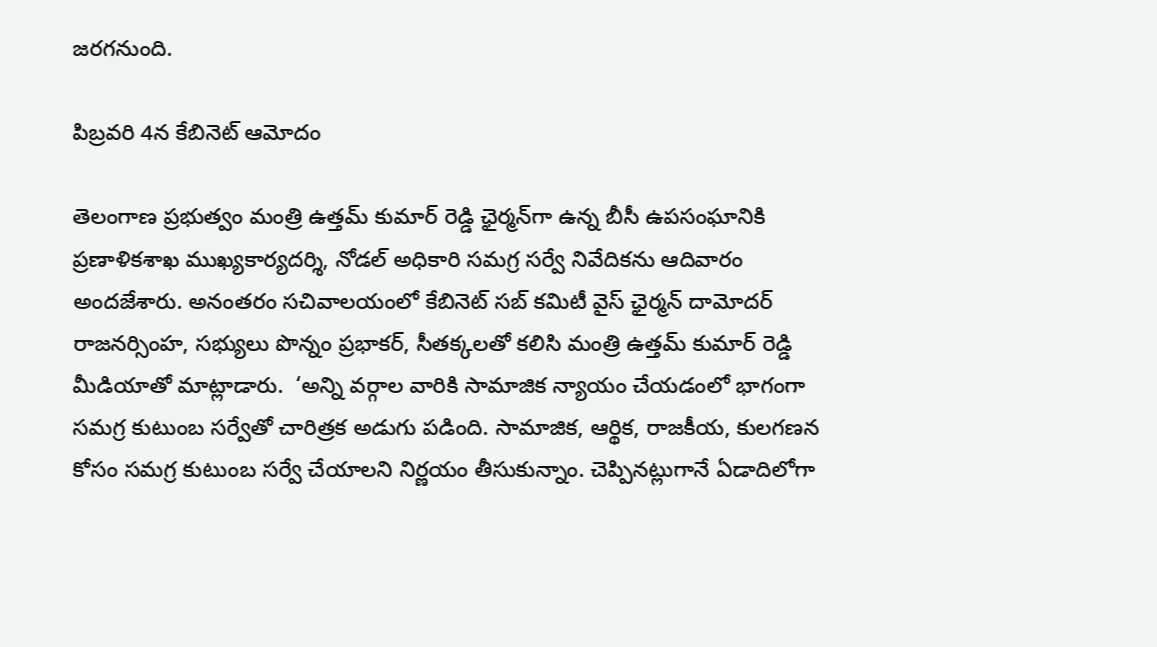జరగనుంది.

పిబ్రవరి 4న కేబినెట్ ఆమోదం

తెలంగాణ ప్రభుత్వం మంత్రి ఉత్తమ్ కుమార్ రెడ్డి ఛైర్మన్‌గా ఉన్న బీసీ ఉపసంఘానికి ప్రణాళికశాఖ ముఖ్యకార్యదర్శి, నోడల్‌ అధికారి సమగ్ర సర్వే నివేదికను ఆదివారం అందజేశారు. అనంతరం సచివాలయంలో కేబినెట్ సబ్ కమిటీ వైస్‌ ఛైర్మన్‌ దామోదర్‌ రాజనర్సింహ, సభ్యులు పొన్నం ప్రభాకర్, సీతక్కలతో కలిసి మంత్రి ఉత్తమ్‌ కుమార్ రెడ్డి మీడియాతో మాట్లాడారు.  ‘అన్ని వర్గాల వారికి సామాజిక న్యాయం చేయడంలో భాగంగా సమగ్ర కుటుంబ సర్వేతో చారిత్రక అడుగు పడింది. సామాజిక, ఆర్థిక, రాజకీయ, కులగణన కోసం సమగ్ర కుటుంబ సర్వే చేయాలని నిర్ణయం తీసుకున్నాం. చెప్పినట్లుగానే ఏడాదిలోగా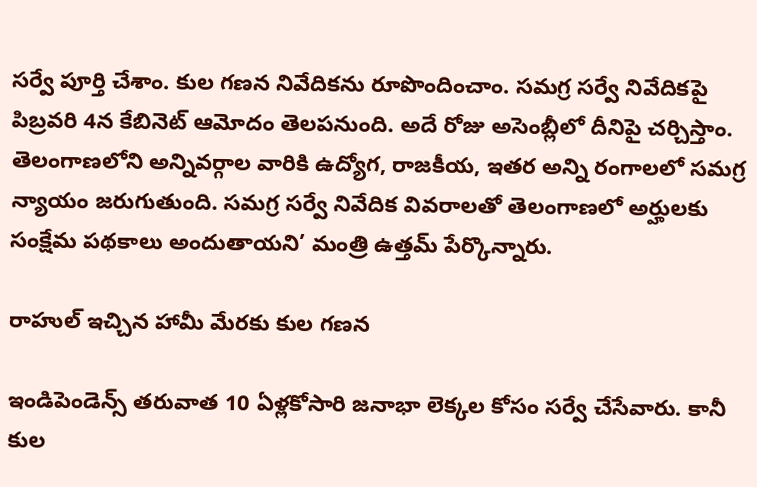సర్వే పూర్తి చేశాం. కుల గణన నివేదికను రూపొందించాం. సమగ్ర సర్వే నివేదికపై పిబ్రవరి 4న కేబినెట్ ఆమోదం తెలపనుంది. అదే రోజు అసెంబ్లీలో దీనిపై చర్చిస్తాం. తెలంగాణలోని అన్నివర్గాల వారికి ఉద్యోగ, రాజకీయ, ఇతర అన్ని రంగాలలో సమగ్ర న్యాయం జరుగుతుంది. సమగ్ర సర్వే నివేదిక వివరాలతో తెలంగాణలో అర్హులకు సంక్షేమ పథకాలు అందుతాయని’ మంత్రి ఉత్తమ్ పేర్కొన్నారు.

రాహుల్ ఇచ్చిన హామీ మేరకు కుల గణన

ఇండిపెండెన్స్ తరువాత 10 ఏళ్లకోసారి జనాభా లెక్కల కోసం సర్వే చేసేవారు. కానీ కుల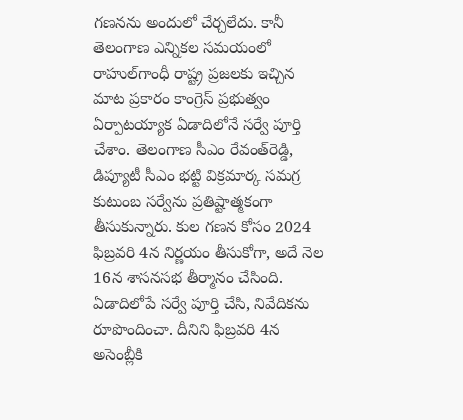గణనను అందులో చేర్చలేదు. కానీ తెలంగాణ ఎన్నికల సమయంలో రాహుల్‌గాంధీ రాష్ట్ర ప్రజలకు ఇచ్చిన మాట ప్రకారం కాంగ్రెస్ ప్రభుత్వం ఏర్పాటయ్యాక ఏడాదిలోనే సర్వే పూర్తి చేశాం. తెలంగాణ సీఎం రేవంత్‌రెడ్డి, డిప్యూటీ సీఎం భట్టి విక్రమార్క సమగ్ర కుటుంబ సర్వేను ప్రతిష్టాత్మకంగా తీసుకున్నారు. కుల గణన కోసం 2024 ఫిబ్రవరి 4న నిర్ణయం తీసుకోగా, అదే నెల 16న శాసనసభ తీర్మానం చేసింది. ఏడాదిలోపే సర్వే పూర్తి చేసి, నివేదికను రూపొందించా. దీనిని ఫిబ్రవరి 4న అసెంబ్లీకి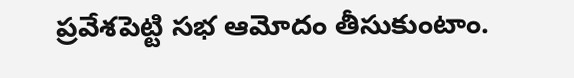ప్రవేశపెట్టి సభ ఆమోదం తీసుకుంటాం.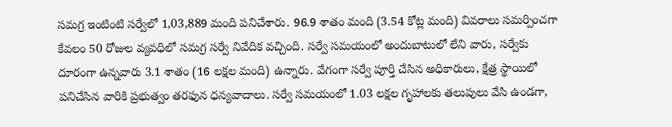సమగ్ర ఇంటింటి సర్వేలో 1,03,889 మంది పనిచేశారు. 96.9 శాతం మంది (3.54 కోట్ల మంది) వివరాలు సమర్పించగా కేవలం 50 రోజుల వ్యవధిలో సమగ్ర సర్వే నివేదిక వచ్చింది. సర్వే సమయంలో అందుబాటులో లేని వారు, సర్వేకు దూరంగా ఉన్నవారు 3.1 శాతం (16 లక్షల మంది) ఉన్నారు. వేగంగా సర్వే పూర్తి చేసిన అధికారులు, క్షేత్ర స్థాయిలో పనిచేసిన వారికి ప్రభుత్వం తరఫున ధన్యవాదాలు. సర్వే సమయంలో 1.03 లక్షల గృహాలకు తలుపులు వేసి ఉండగా,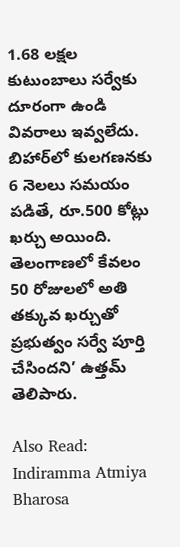1.68 లక్షల కుటుంబాలు సర్వేకు దూరంగా ఉండి వివరాలు ఇవ్వలేదు. బిహార్‌లో కులగణనకు 6 నెలలు సమయం పడితే, రూ.500 కోట్లు ఖర్చు అయింది. తెలంగాణలో కేవలం 50 రోజులలో అతి తక్కువ ఖర్చుతో ప్రభుత్వం సర్వే పూర్తి చేసిందని’ ఉత్తమ్‌ తెలిపారు.

Also Read: Indiramma Atmiya Bharosa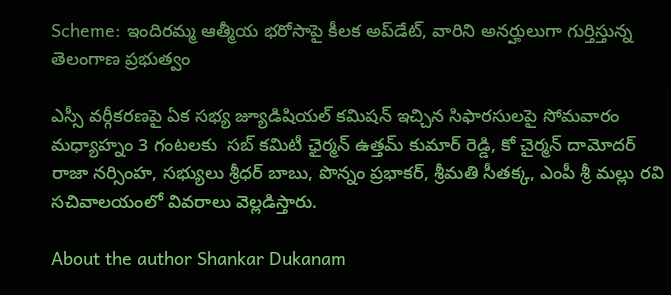Scheme: ఇందిరమ్మ ఆత్మీయ భరోసాపై కీలక అప్‌డేట్, వారిని అనర్హులుగా గుర్తిస్తున్న తెలంగాణ ప్రభుత్వం

ఎస్సీ వర్గీకరణపై ఏక సభ్య జ్యూడిషియల్ కమిషన్ ఇచ్చిన సిఫారసులపై సోమవారం మధ్యాహ్నం 3 గంటలకు  సబ్ కమిటీ ఛైర్మన్ ఉత్తమ్ కుమార్ రెడ్డి, కో చైర్మన్ దామోదర్ రాజా నర్సింహ, సభ్యులు శ్రీధర్ బాబు, పొన్నం ప్రభాకర్, శ్రీమతి సీతక్క, ఎంపీ శ్రీ మల్లు రవి సచివాలయంలో వివరాలు వెల్లడిస్తారు.

About the author Shankar Dukanam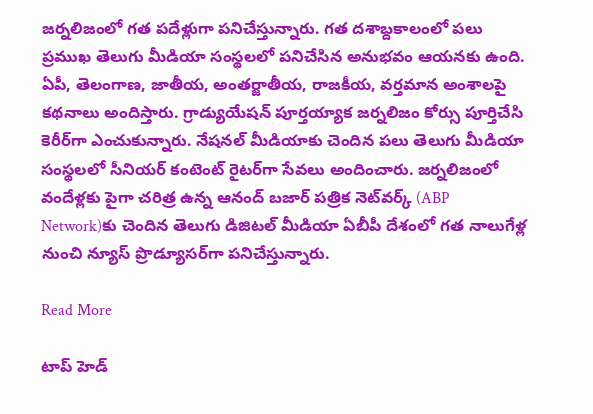జర్నలిజంలో గత పదేళ్లుగా పనిచేస్తున్నారు. గత దశాబ్దకాలంలో పలు ప్రముఖ తెలుగు మీడియా సంస్థలలో పనిచేసిన అనుభవం ఆయనకు ఉంది. ఏపీ, తెలంగాణ, జాతీయ, అంతర్జాతీయ, రాజకీయ, వర్తమాన అంశాలపై కథనాలు అందిస్తారు. గ్రాడ్యుయేషన్ పూర్తయ్యాక జర్నలిజం కోర్సు పూర్తిచేసి కెరీర్‌గా ఎంచుకున్నారు. నేషనల్ మీడియాకు చెందిన పలు తెలుగు మీడియా సంస్థలలో సీనియర్ కంటెంట్ రైటర్‌గా సేవలు అందించారు. జర్నలిజంలో వందేళ్లకు పైగా చరిత్ర ఉన్న ఆనంద్ బజార్ పత్రిక నెట్‌వర్క్ (ABP Network)కు చెందిన తెలుగు డిజిటల్ మీడియా ఏబీపీ దేశంలో గత నాలుగేళ్ల నుంచి న్యూస్ ప్రొడ్యూసర్‌గా పనిచేస్తున్నారు.

Read More

టాప్ హెడ్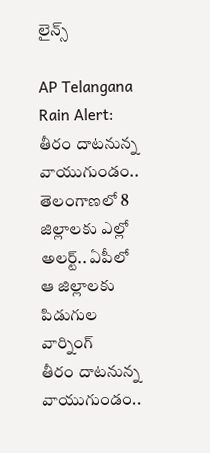లైన్స్

AP Telangana Rain Alert: తీరం దాటనున్న వాయుగుండం.. తెలంగాణలో 8 జిల్లాలకు ఎల్లో అలర్ట్.. ఏపీలో ఆ జిల్లాలకు పిడుగుల వార్నింగ్
తీరం దాటనున్న వాయుగుండం..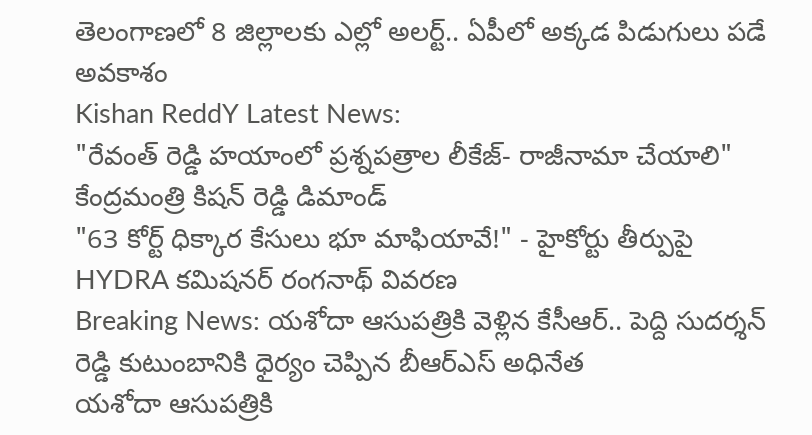తెలంగాణలో 8 జిల్లాలకు ఎల్లో అలర్ట్.. ఏపీలో అక్కడ పిడుగులు పడే అవకాశం
Kishan ReddY Latest News:
"రేవంత్ రెడ్డి హయాంలో ప్రశ్నపత్రాల లీకేజ్‌- రాజీనామా చేయాలి" కేంద్రమంత్రి కిషన్ రెడ్డి డిమాండ్
"63 కోర్ట్ ధిక్కార కేసులు భూ మాఫియావే!" - హైకోర్టు తీర్పుపై HYDRA క‌మిష‌న‌ర్ రంగనాథ్ వివరణ
Breaking News: యశోదా ఆసుపత్రికి వెళ్లిన కేసీఆర్.. పెద్ది సుదర్శన్ రెడ్డి కుటుంబానికి ధైర్యం చెప్పిన బీఆర్ఎస్ అధినేత
యశోదా ఆసుపత్రికి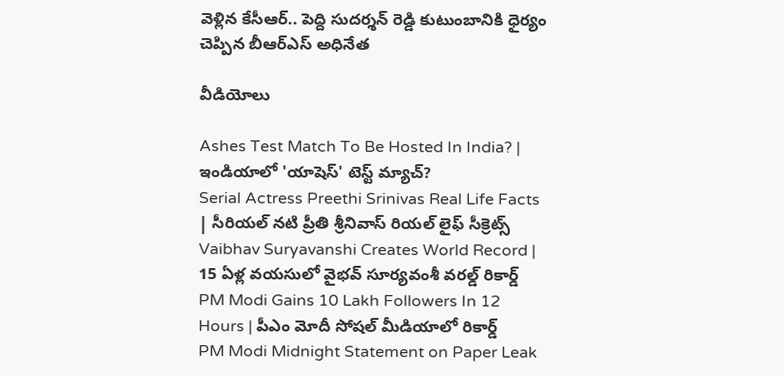వెళ్లిన కేసీఆర్.. పెద్ది సుదర్శన్ రెడ్డి కుటుంబానికి ధైర్యం చెప్పిన బీఆర్ఎస్ అధినేత

వీడియోలు

Ashes Test Match To Be Hosted In India? | ఇండియాలో 'యాషెస్' టెస్ట్ మ్యాచ్?
Serial Actress Preethi Srinivas Real Life Facts | సీరియల్ నటి ప్రీతి శ్రీనివాస్ రియల్ లైఫ్ సీక్రెట్స్
Vaibhav Suryavanshi Creates World Record | 15 ఏళ్ల వయసులో వైభవ్ సూర్యవంశీ వరల్డ్ రికార్డ్
PM Modi Gains 10 Lakh Followers In 12 Hours | పీఎం మోదీ సోషల్ మీడియాలో రికార్డ్
PM Modi Midnight Statement on Paper Leak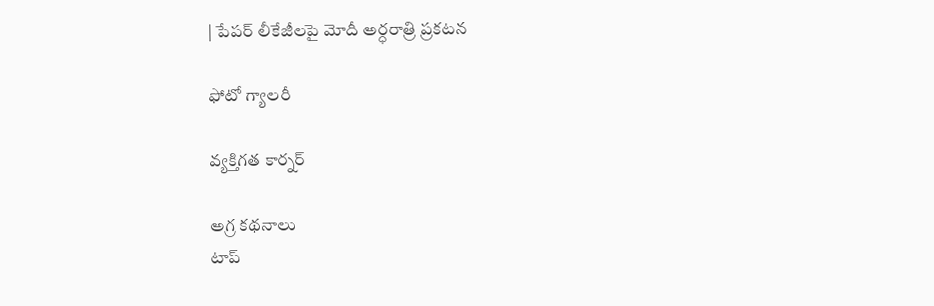| పేపర్ లీకేజీలపై మోదీ అర్ధరాత్రి ప్రకటన

ఫోటో గ్యాలరీ

వ్యక్తిగత కార్నర్

అగ్ర కథనాలు
టాప్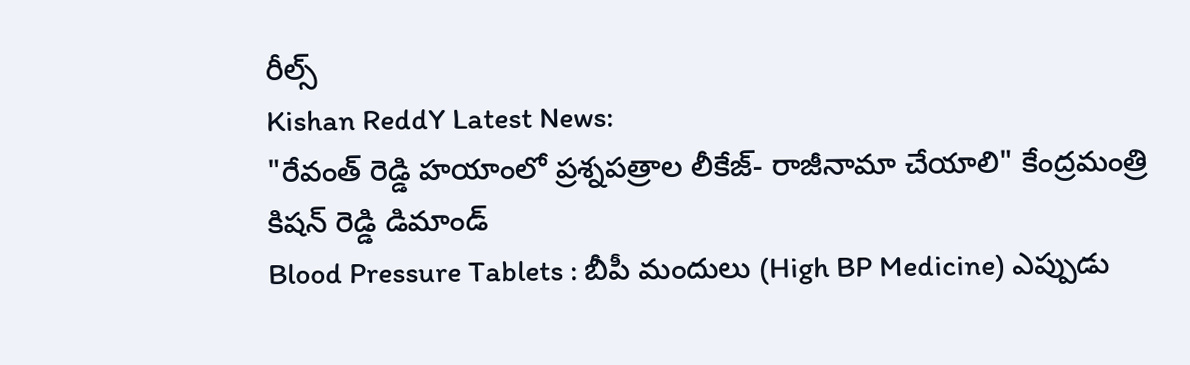రీల్స్
Kishan ReddY Latest News:
"రేవంత్ రెడ్డి హయాంలో ప్రశ్నపత్రాల లీకేజ్‌- రాజీనామా చేయాలి" కేంద్రమంత్రి కిషన్ రెడ్డి డిమాండ్
Blood Pressure Tablets : బీపీ మందులు (High BP Medicine) ఎప్పుడు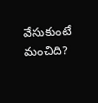వేసుకుంటే మంచిది?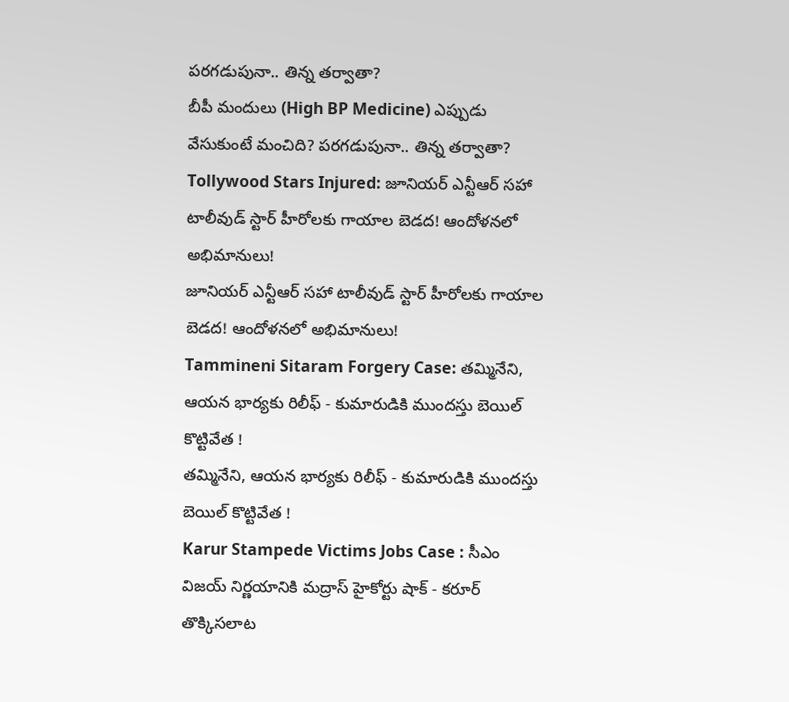పరగడుపునా.. తిన్న తర్వాతా?
బీపీ మందులు (High BP Medicine) ఎప్పుడు వేసుకుంటే మంచిది? పరగడుపునా.. తిన్న తర్వాతా?
Tollywood Stars Injured: జూనియర్ ఎన్టీఆర్‌ సహా టాలీవుడ్ స్టార్‌ హీరోలకు గాయాల బెడద! ఆందోళనలో అభిమానులు!
జూనియర్ ఎన్టీఆర్‌ సహా టాలీవుడ్ స్టార్‌ హీరోలకు గాయాల బెడద! ఆందోళనలో అభిమానులు!
Tammineni Sitaram Forgery Case: తమ్మినేని, ఆయన భార్యకు రిలీఫ్ - కుమారుడికి ముందస్తు బెయిల్ కొట్టివేత !
తమ్మినేని, ఆయన భార్యకు రిలీఫ్ - కుమారుడికి ముందస్తు బెయిల్ కొట్టివేత !
Karur Stampede Victims Jobs Case : సీఎం విజయ్ నిర్ణయానికి మద్రాస్ హైకోర్టు షాక్ - కరూర్ తొక్కిసలాట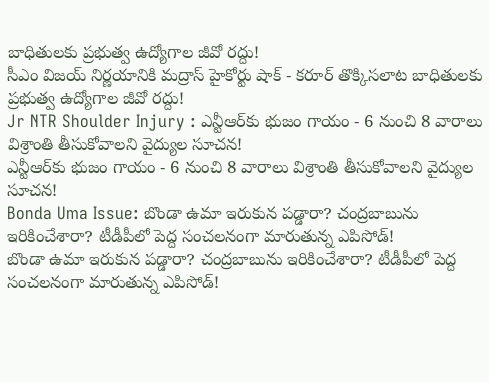బాధితులకు ప్రభుత్వ ఉద్యోగాల జీవో రద్దు!
సీఎం విజయ్ నిర్ణయానికి మద్రాస్ హైకోర్టు షాక్ - కరూర్ తొక్కిసలాట బాధితులకు ప్రభుత్వ ఉద్యోగాల జీవో రద్దు!
Jr NTR Shoulder Injury : ఎన్టీఆర్‌కు భుజం గాయం - 6 నుంచి 8 వారాలు విశ్రాంతి తీసుకోవాలని వైద్యుల సూచన!
ఎన్టీఆర్‌కు భుజం గాయం - 6 నుంచి 8 వారాలు విశ్రాంతి తీసుకోవాలని వైద్యుల సూచన!
Bonda Uma Issue: బొండా ఉమా ఇరుకున పడ్డారా? చంద్రబాబును ఇరికించేశారా? టీడీపీలో పెద్ద సంచలనంగా మారుతున్న ఎపిసోడ్‌!
బొండా ఉమా ఇరుకున పడ్డారా? చంద్రబాబును ఇరికించేశారా? టీడీపీలో పెద్ద సంచలనంగా మారుతున్న ఎపిసోడ్‌!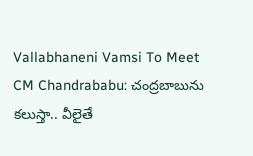Vallabhaneni Vamsi To Meet CM Chandrababu: చంద్రబాబును కలుస్తా.. వీలైతే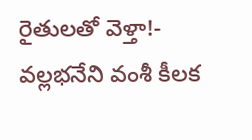రైతులతో వెళ్తా!- వల్లభనేని వంశీ కీలక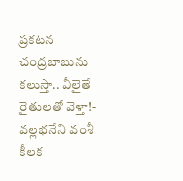ప్రకటన
చంద్రబాబును కలుస్తా.. వీలైతే రైతులతో వెళ్తా!- వల్లభనేని వంశీ కీలక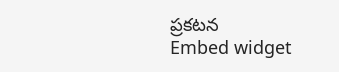ప్రకటన
Embed widget